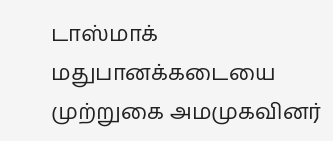டாஸ்மாக் மதுபானக்கடையை முற்றுகை அமமுகவினர்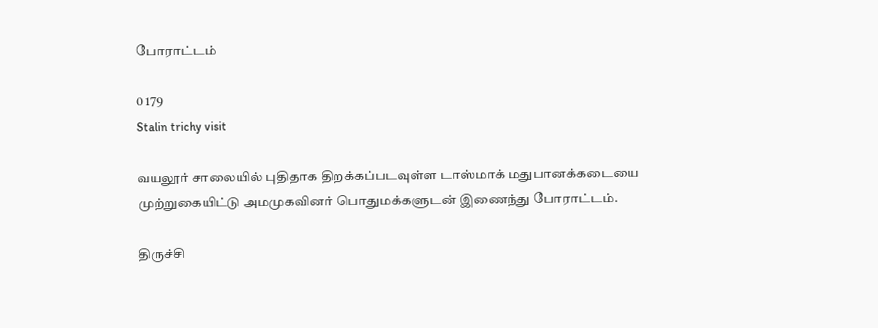போராட்டம்

0 179
Stalin trichy visit

வயலூர் சாலையில் புதிதாக திறக்கப்படவுள்ள டாஸ்மாக் மதுபானக்கடையை முற்றுகையிட்டு அமமுகவினர் பொதுமக்களுடன் இணைந்து போராட்டம்.

திருச்சி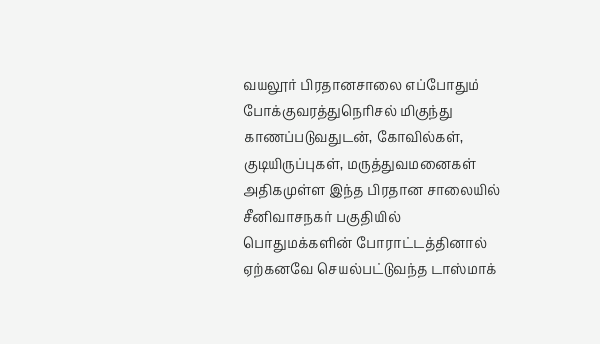வயலூர் பிரதானசாலை எப்போதும் போக்குவரத்துநெரிசல் மிகுந்து காணப்படுவதுடன், கோவில்கள், குடியிருப்புகள், மருத்துவமனைகள் அதிகமுள்ள இந்த பிரதான சாலையில் சீனிவாசநகர் பகுதியில் பொதுமக்களின் போராட்டத்தினால் ஏற்கனவே செயல்பட்டுவந்த டாஸ்மாக்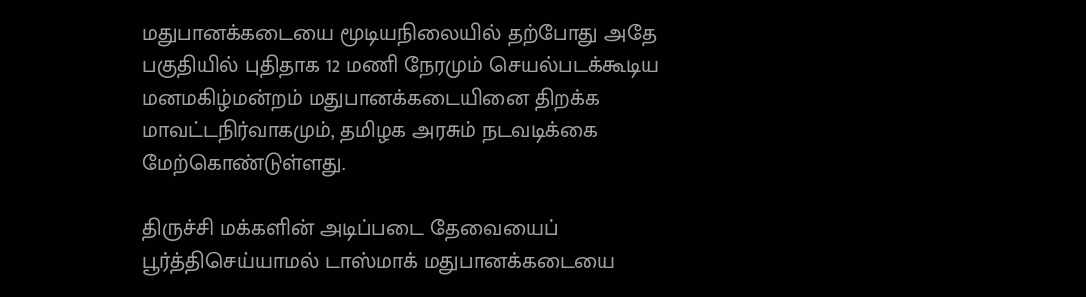மதுபானக்கடையை மூடியநிலையில் தற்போது அதே பகுதியில் புதிதாக 12 மணி நேரமும் செயல்படக்கூடிய மனமகிழ்மன்றம் மதுபானக்கடையினை திறக்க மாவட்டநிர்வாகமும், தமிழக அரசும் நடவடிக்கை மேற்கொண்டுள்ளது.

திருச்சி மக்களின் அடிப்படை தேவையைப் பூர்த்திசெய்யாமல் டாஸ்மாக் மதுபானக்கடையை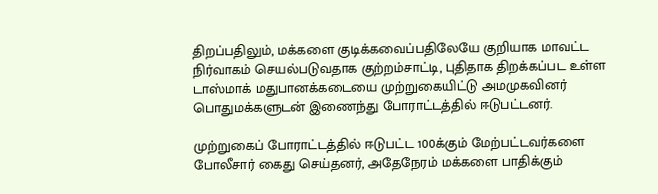திறப்பதிலும், மக்களை குடிக்கவைப்பதிலேயே குறியாக மாவட்ட நிர்வாகம் செயல்படுவதாக குற்றம்சாட்டி, புதிதாக திறக்கப்பட உள்ள டாஸ்மாக் மதுபானக்கடையை முற்றுகையிட்டு அமமுகவினர் பொதுமக்களுடன் இணைந்து போராட்டத்தில் ஈடுபட்டனர்.

முற்றுகைப் போராட்டத்தில் ஈடுபட்ட 100க்கும் மேற்பட்டவர்களை போலீசார் கைது செய்தனர், அதேநேரம் மக்களை பாதிக்கும்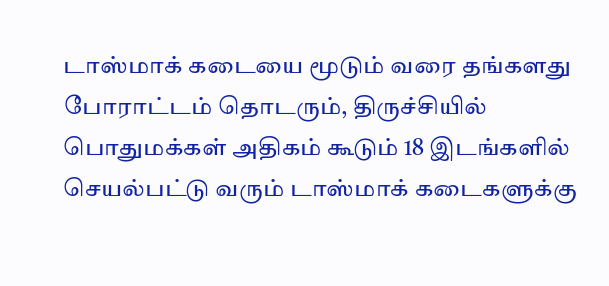டாஸ்மாக் கடையை மூடும் வரை தங்களது போராட்டம் தொடரும், திருச்சியில் பொதுமக்கள் அதிகம் கூடும் 18 இடங்களில் செயல்பட்டு வரும் டாஸ்மாக் கடைகளுக்கு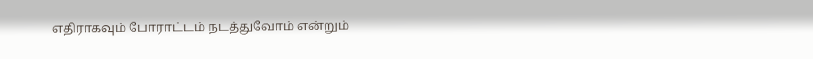எதிராகவும் போராட்டம் நடத்துவோம் என்றும்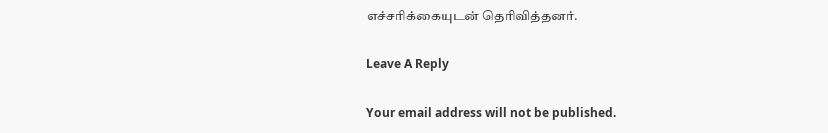எச்சரிக்கையுடன் தெரிவித்தனர்.

Leave A Reply

Your email address will not be published.